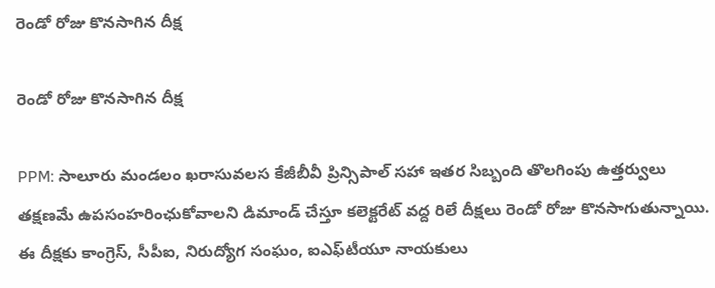రెండో రోజు కొనసాగిన దీక్ష

రెండో రోజు కొనసాగిన దీక్ష

PPM: సాలూరు మండలం ఖరాసువలస కేజీబీవీ ప్రిన్సిపాల్ సహా ఇతర సిబ్బంది తొలగింపు ఉత్తర్వులు తక్షణమే ఉపసంహరింఛుకోవాలని డిమాండ్ చేస్తూ కలెక్టరేట్ వద్ద రిలే దీక్షలు రెండో రోజు కొనసాగుతున్నాయి. ఈ దీక్షకు కాంగ్రెస్, సీపీఐ, నిరుద్యోగ సంఘం, ఐఎఫ్‌టీయూ నాయకులు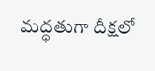మద్ధతుగా దీక్షలో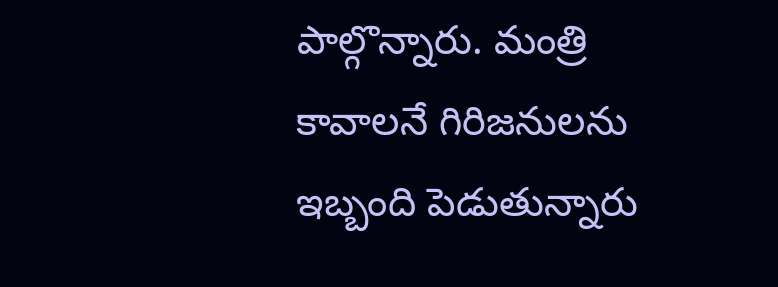పాల్గొన్నారు. మంత్రి కావాలనే గిరిజనులను ఇబ్బంది పెడుతున్నారు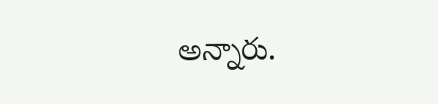అన్నారు.